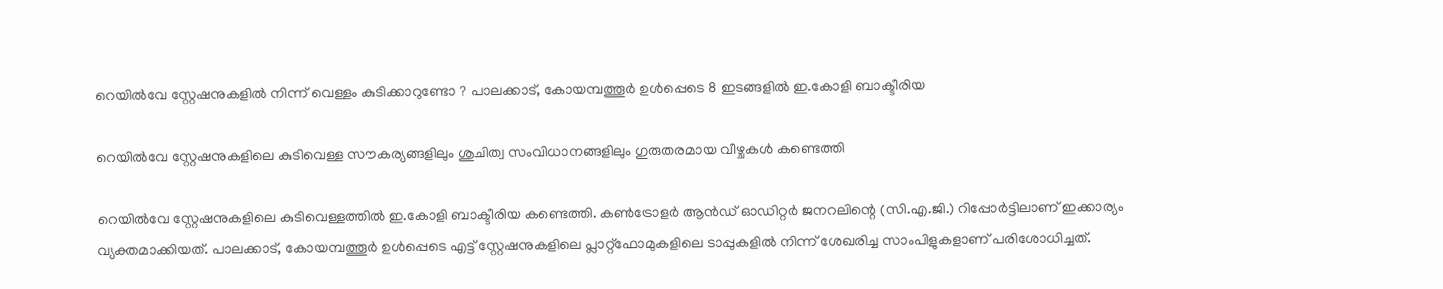റെയില്‍വേ സ്റ്റേഷനുകളില്‍ നിന്ന് വെള്ളം കുടിക്കാറുണ്ടോ ? പാലക്കാട്, കോയമ്പത്തൂര്‍ ഉള്‍പ്പെടെ 8 ഇടങ്ങളില്‍ ഇ.കോളി ബാക്ടീരിയ

റെയില്‍വേ സ്റ്റേഷനുകളിലെ കുടിവെള്ള സൗകര്യങ്ങളിലും ശുചിത്വ സംവിധാനങ്ങളിലും ഗുരുതരമായ വീഴ്ചകള്‍ കണ്ടെത്തി

റെയില്‍വേ സ്റ്റേഷനുകളിലെ കുടിവെള്ളത്തില്‍ ഇ.കോളി ബാക്ടീരിയ കണ്ടെത്തി. കണ്‍ട്രോളര്‍ ആന്‍ഡ് ഓഡിറ്റര്‍ ജനറലിന്റെ (സി.എ.ജി.) റിപ്പോര്‍ട്ടിലാണ് ഇക്കാര്യം വ്യക്തമാക്കിയത്. പാലക്കാട്, കോയമ്പത്തൂര്‍ ഉള്‍പ്പെടെ എട്ട് സ്റ്റേഷനുകളിലെ പ്ലാറ്റ്ഫോമുകളിലെ ടാപ്പുകളില്‍ നിന്ന് ശേഖരിച്ച സാംപിളുകളാണ് പരിശോധിച്ചത്.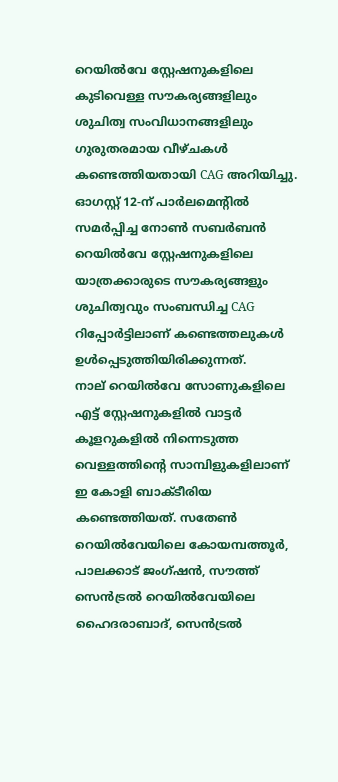റെയില്‍വേ സ്റ്റേഷനുകളിലെ കുടിവെള്ള സൗകര്യങ്ങളിലും ശുചിത്വ സംവിധാനങ്ങളിലും ഗുരുതരമായ വീഴ്ചകള്‍ കണ്ടെത്തിയതായി CAG അറിയിച്ചു. ഓഗസ്റ്റ് 12-ന് പാര്‍ലമെന്റില്‍ സമര്‍പ്പിച്ച നോണ്‍ സബര്‍ബന്‍ റെയില്‍വേ സ്റ്റേഷനുകളിലെ യാത്രക്കാരുടെ സൗകര്യങ്ങളും ശുചിത്വവും സംബന്ധിച്ച CAG റിപ്പോര്‍ട്ടിലാണ് കണ്ടെത്തലുകള്‍ ഉള്‍പ്പെടുത്തിയിരിക്കുന്നത്.
നാല് റെയില്‍വേ സോണുകളിലെ എട്ട് സ്റ്റേഷനുകളില്‍ വാട്ടര്‍ കൂളറുകളില്‍ നിന്നെടുത്ത വെള്ളത്തിന്റെ സാമ്പിളുകളിലാണ് ഇ കോളി ബാക്ടീരിയ കണ്ടെത്തിയത്. സതേണ്‍ റെയില്‍വേയിലെ കോയമ്പത്തൂര്‍, പാലക്കാട് ജംഗ്ഷന്‍, സൗത്ത് സെന്‍ട്രല്‍ റെയില്‍വേയിലെ ഹൈദരാബാദ്, സെന്‍ട്രല്‍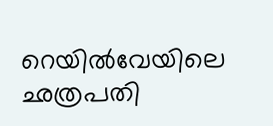റെയില്‍വേയിലെ ഛത്രപതി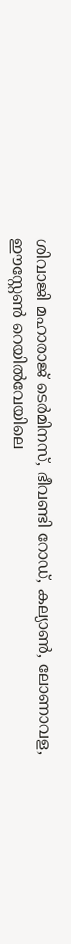ശിവാജി മഹാരാജ് ടെര്‍മിനസ്, ഭീവണ്ടി റോഡ്, കല്യാണ്‍, ലോണാവള, ഈസ്റ്റേണ്‍ റെയില്‍വേയിലെ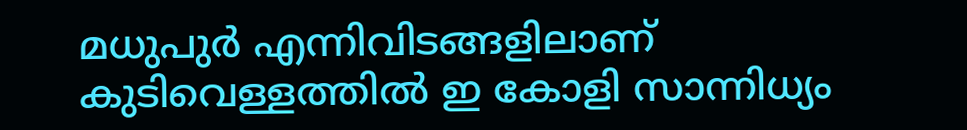മധുപുര്‍ എന്നിവിടങ്ങളിലാണ് കുടിവെള്ളത്തില്‍ ഇ കോളി സാന്നിധ്യം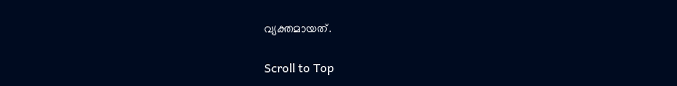വ്യക്തമായത്.

Scroll to Top